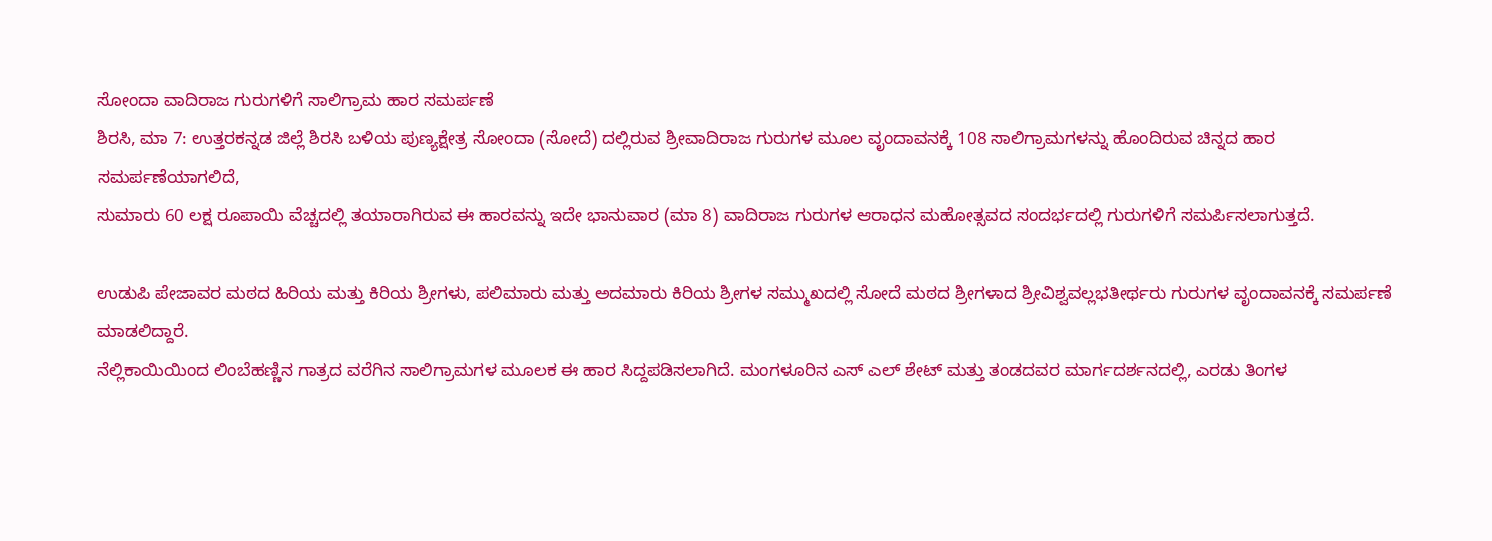ಸೋಂದಾ ವಾದಿರಾಜ ಗುರುಗಳಿಗೆ ಸಾಲಿಗ್ರಾಮ ಹಾರ ಸಮರ್ಪಣೆ
ಶಿರಸಿ, ಮಾ 7: ಉತ್ತರಕನ್ನಡ ಜಿಲ್ಲೆ ಶಿರಸಿ ಬಳಿಯ ಪುಣ್ಯಕ್ಷೇತ್ರ ಸೋಂದಾ (ಸೋದೆ) ದಲ್ಲಿರುವ ಶ್ರೀವಾದಿರಾಜ ಗುರುಗಳ ಮೂಲ ವೃಂದಾವನಕ್ಕೆ 108 ಸಾಲಿಗ್ರಾಮಗಳನ್ನು ಹೊಂದಿರುವ ಚಿನ್ನದ ಹಾರ ಸಮರ್ಪಣೆಯಾಗಲಿದೆ,
ಸುಮಾರು 60 ಲಕ್ಷ ರೂಪಾಯಿ ವೆಚ್ಚದಲ್ಲಿ ತಯಾರಾಗಿರುವ ಈ ಹಾರವನ್ನು ಇದೇ ಭಾನುವಾರ (ಮಾ 8) ವಾದಿರಾಜ ಗುರುಗಳ ಆರಾಧನ ಮಹೋತ್ಸವದ ಸಂದರ್ಭದಲ್ಲಿ ಗುರುಗಳಿಗೆ ಸಮರ್ಪಿಸಲಾಗುತ್ತದೆ.

ಉಡುಪಿ ಪೇಜಾವರ ಮಠದ ಹಿರಿಯ ಮತ್ತು ಕಿರಿಯ ಶ್ರೀಗಳು, ಪಲಿಮಾರು ಮತ್ತು ಅದಮಾರು ಕಿರಿಯ ಶ್ರೀಗಳ ಸಮ್ಮುಖದಲ್ಲಿ ಸೋದೆ ಮಠದ ಶ್ರೀಗಳಾದ ಶ್ರೀವಿಶ್ವವಲ್ಲಭತೀರ್ಥರು ಗುರುಗಳ ವೃಂದಾವನಕ್ಕೆ ಸಮರ್ಪಣೆ ಮಾಡಲಿದ್ದಾರೆ.
ನೆಲ್ಲಿಕಾಯಿಯಿಂದ ಲಿಂಬೆಹಣ್ಣಿನ ಗಾತ್ರದ ವರೆಗಿನ ಸಾಲಿಗ್ರಾಮಗಳ ಮೂಲಕ ಈ ಹಾರ ಸಿದ್ದಪಡಿಸಲಾಗಿದೆ. ಮಂಗಳೂರಿನ ಎಸ್ ಎಲ್ ಶೇಟ್ ಮತ್ತು ತಂಡದವರ ಮಾರ್ಗದರ್ಶನದಲ್ಲಿ, ಎರಡು ತಿಂಗಳ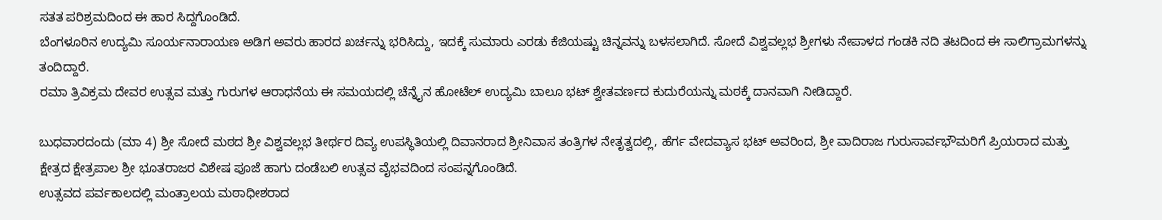ಸತತ ಪರಿಶ್ರಮದಿಂದ ಈ ಹಾರ ಸಿದ್ದಗೊಂಡಿದೆ.
ಬೆಂಗಳೂರಿನ ಉದ್ಯಮಿ ಸೂರ್ಯನಾರಾಯಣ ಅಡಿಗ ಅವರು ಹಾರದ ಖರ್ಚನ್ನು ಭರಿಸಿದ್ದು, ಇದಕ್ಕೆ ಸುಮಾರು ಎರಡು ಕೆಜಿಯಷ್ಟು ಚಿನ್ನವನ್ನು ಬಳಸಲಾಗಿದೆ. ಸೋದೆ ವಿಶ್ವವಲ್ಲಭ ಶ್ರೀಗಳು ನೇಪಾಳದ ಗಂಡಕಿ ನದಿ ತಟದಿಂದ ಈ ಸಾಲಿಗ್ರಾಮಗಳನ್ನು ತಂದಿದ್ದಾರೆ.
ರಮಾ ತ್ರಿವಿಕ್ರಮ ದೇವರ ಉತ್ಸವ ಮತ್ತು ಗುರುಗಳ ಆರಾಧನೆಯ ಈ ಸಮಯದಲ್ಲಿ ಚೆನ್ನೈನ ಹೋಟೆಲ್ ಉದ್ಯಮಿ ಬಾಲೂ ಭಟ್ ಶ್ವೇತವರ್ಣದ ಕುದುರೆಯನ್ನು ಮಠಕ್ಕೆ ದಾನವಾಗಿ ನೀಡಿದ್ದಾರೆ.

ಬುಧವಾರದಂದು (ಮಾ 4) ಶ್ರೀ ಸೋದೆ ಮಠದ ಶ್ರೀ ವಿಶ್ವವಲ್ಲಭ ತೀರ್ಥರ ದಿವ್ಯ ಉಪಸ್ಥಿತಿಯಲ್ಲಿ ದಿವಾನರಾದ ಶ್ರೀನಿವಾಸ ತಂತ್ರಿಗಳ ನೇತೃತ್ವದಲ್ಲಿ, ಹೆರ್ಗ ವೇದವ್ಯಾಸ ಭಟ್ ಅವರಿಂದ, ಶ್ರೀ ವಾದಿರಾಜ ಗುರುಸಾರ್ವಭೌಮರಿಗೆ ಪ್ರಿಯರಾದ ಮತ್ತು ಕ್ಷೇತ್ರದ ಕ್ಷೇತ್ರಪಾಲ ಶ್ರೀ ಭೂತರಾಜರ ವಿಶೇಷ ಪೂಜೆ ಹಾಗು ದಂಡೆಬಲಿ ಉತ್ಸವ ವೈಭವದಿಂದ ಸಂಪನ್ನಗೊಂಡಿದೆ.
ಉತ್ಸವದ ಪರ್ವಕಾಲದಲ್ಲಿ ಮಂತ್ರಾಲಯ ಮಠಾಧೀಶರಾದ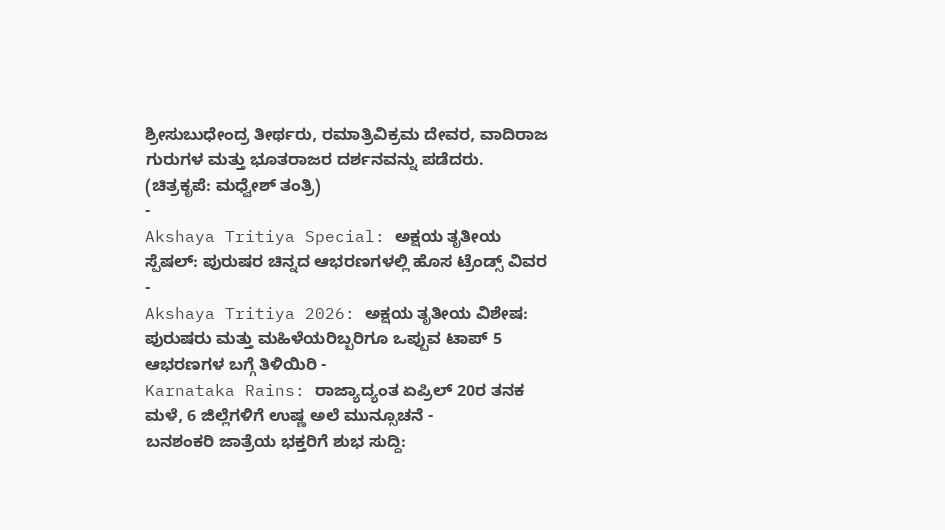ಶ್ರೀಸುಬುಧೇಂದ್ರ ತೀರ್ಥರು, ರಮಾತ್ರಿವಿಕ್ರಮ ದೇವರ, ವಾದಿರಾಜ ಗುರುಗಳ ಮತ್ತು ಭೂತರಾಜರ ದರ್ಶನವನ್ನು ಪಡೆದರು. (ಚಿತ್ರಕೃಪೆ: ಮಧ್ವೇಶ್ ತಂತ್ರಿ)
-
Akshaya Tritiya Special: ಅಕ್ಷಯ ತೃತೀಯ ಸ್ಪೆಷಲ್: ಪುರುಷರ ಚಿನ್ನದ ಆಭರಣಗಳಲ್ಲಿ ಹೊಸ ಟ್ರೆಂಡ್ಸ್ ವಿವರ -
Akshaya Tritiya 2026: ಅಕ್ಷಯ ತೃತೀಯ ವಿಶೇಷ: ಪುರುಷರು ಮತ್ತು ಮಹಿಳೆಯರಿಬ್ಬರಿಗೂ ಒಪ್ಪುವ ಟಾಪ್ 5 ಆಭರಣಗಳ ಬಗ್ಗೆ ತಿಳಿಯಿರಿ -
Karnataka Rains: ರಾಜ್ಯಾದ್ಯಂತ ಏಪ್ರಿಲ್ 20ರ ತನಕ ಮಳೆ, 6 ಜಿಲ್ಲೆಗಳಿಗೆ ಉಷ್ಣ ಅಲೆ ಮುನ್ಸೂಚನೆ -
ಬನಶಂಕರಿ ಜಾತ್ರೆಯ ಭಕ್ತರಿಗೆ ಶುಭ ಸುದ್ದಿ: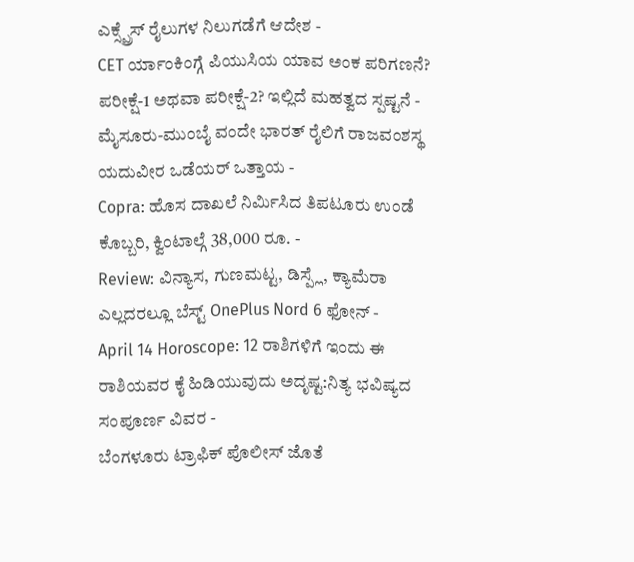ಎಕ್ಸ್ಪ್ರೆಸ್ ರೈಲುಗಳ ನಿಲುಗಡೆಗೆ ಆದೇಶ -
CET ರ್ಯಾಂಕಿಂಗ್ಗೆ ಪಿಯುಸಿಯ ಯಾವ ಅಂಕ ಪರಿಗಣನೆ? ಪರೀಕ್ಷೆ-1 ಅಥವಾ ಪರೀಕ್ಷೆ-2? ಇಲ್ಲಿದೆ ಮಹತ್ವದ ಸ್ಪಷ್ಟನೆ -
ಮೈಸೂರು-ಮುಂಬೈ ವಂದೇ ಭಾರತ್ ರೈಲಿಗೆ ರಾಜವಂಶಸ್ಥ ಯದುವೀರ ಒಡೆಯರ್ ಒತ್ತಾಯ -
Copra: ಹೊಸ ದಾಖಲೆ ನಿರ್ಮಿಸಿದ ತಿಪಟೂರು ಉಂಡೆ ಕೊಬ್ಬರಿ, ಕ್ವಿಂಟಾಲ್ಗೆ 38,000 ರೂ. -
Review: ವಿನ್ಯಾಸ, ಗುಣಮಟ್ಟ, ಡಿಸ್ಪ್ಲೆ, ಕ್ಯಾಮೆರಾ ಎಲ್ಲದರಲ್ಲೂ ಬೆಸ್ಟ್ OnePlus Nord 6 ಫೋನ್ -
April 14 Horoscope: 12 ರಾಶಿಗಳಿಗೆ ಇಂದು ಈ ರಾಶಿಯವರ ಕೈ ಹಿಡಿಯುವುದು ಅದೃಷ್ಟ:ನಿತ್ಯ ಭವಿಷ್ಯದ ಸಂಪೂರ್ಣ ವಿವರ -
ಬೆಂಗಳೂರು ಟ್ರಾಫಿಕ್ ಪೊಲೀಸ್ ಜೊತೆ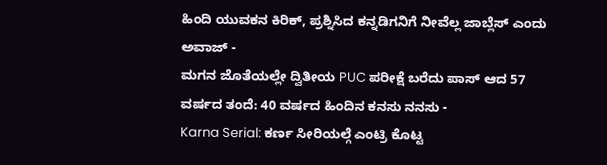ಹಿಂದಿ ಯುವಕನ ಕಿರಿಕ್, ಪ್ರಶ್ನಿಸಿದ ಕನ್ನಡಿಗನಿಗೆ ನೀವೆಲ್ಲ ಜಾಬ್ಲೆಸ್ ಎಂದು ಅವಾಜ್ -
ಮಗನ ಜೊತೆಯಲ್ಲೇ ದ್ವಿತೀಯ PUC ಪರೀಕ್ಷೆ ಬರೆದು ಪಾಸ್ ಆದ 57 ವರ್ಷದ ತಂದೆ: 40 ವರ್ಷದ ಹಿಂದಿನ ಕನಸು ನನಸು -
Karna Serial: ಕರ್ಣ ಸೀರಿಯಲ್ಗೆ ಎಂಟ್ರಿ ಕೊಟ್ಟ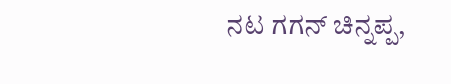ನಟ ಗಗನ್ ಚಿನ್ನಪ್ಪ,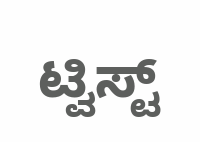ಟ್ವಿಸ್ಟ್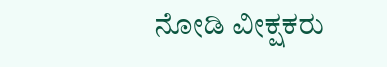ನೋಡಿ ವೀಕ್ಷಕರು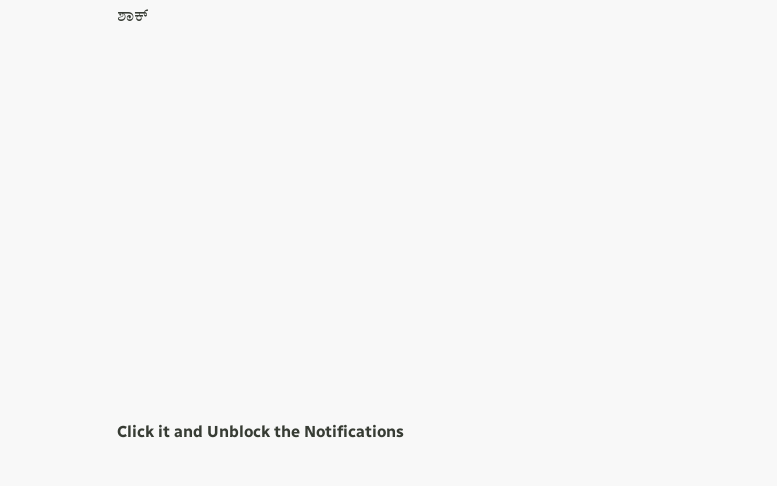ಶಾಕ್












Click it and Unblock the Notifications